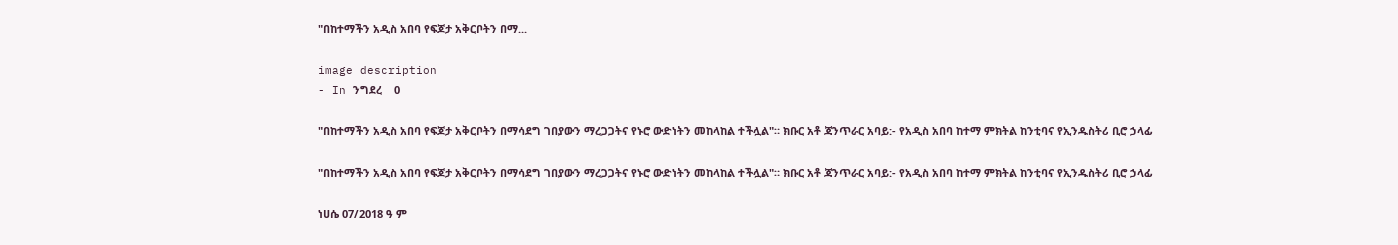"በከተማችን አዲስ አበባ የፍጆታ አቅርቦትን በማ...

image description
- In ንግደረ    0

"በከተማችን አዲስ አበባ የፍጆታ አቅርቦትን በማሳደግ ገበያውን ማረጋጋትና የኑሮ ውድነትን መከላከል ተችሏል"። ክቡር አቶ ጃንጥራር አባይ:- የአዲስ አበባ ከተማ ምክትል ከንቲባና የኢንዱስትሪ ቢሮ ኃላፊ

"በከተማችን አዲስ አበባ የፍጆታ አቅርቦትን በማሳደግ ገበያውን ማረጋጋትና የኑሮ ውድነትን መከላከል ተችሏል"። ክቡር አቶ ጃንጥራር አባይ:- የአዲስ አበባ ከተማ ምክትል ከንቲባና የኢንዱስትሪ ቢሮ ኃላፊ

ነሀሴ 07/2018 ዓ ም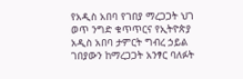የአዲስ አበባ የገበያ ማረጋጋት ህገ ወጥ ንግድ ቁጥጥርና የኢትዮጵያ አዲስ አበባ ታምርት ግብረ ኃይል ገበያውን ከማረጋጋት አንፃር ባለፉት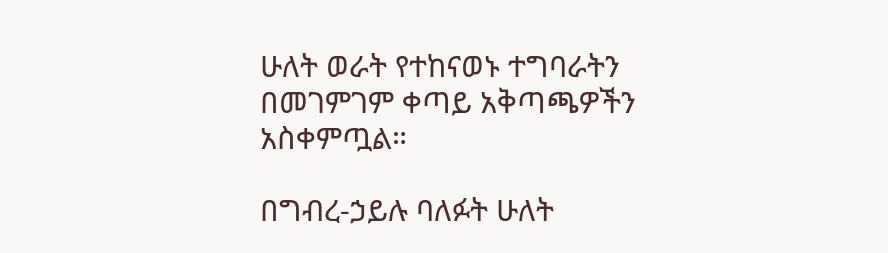ሁለት ወራት የተከናወኑ ተግባራትን በመገምገም ቀጣይ አቅጣጫዎችን አስቀምጧል።

በግብረ-ኃይሉ ባለፉት ሁለት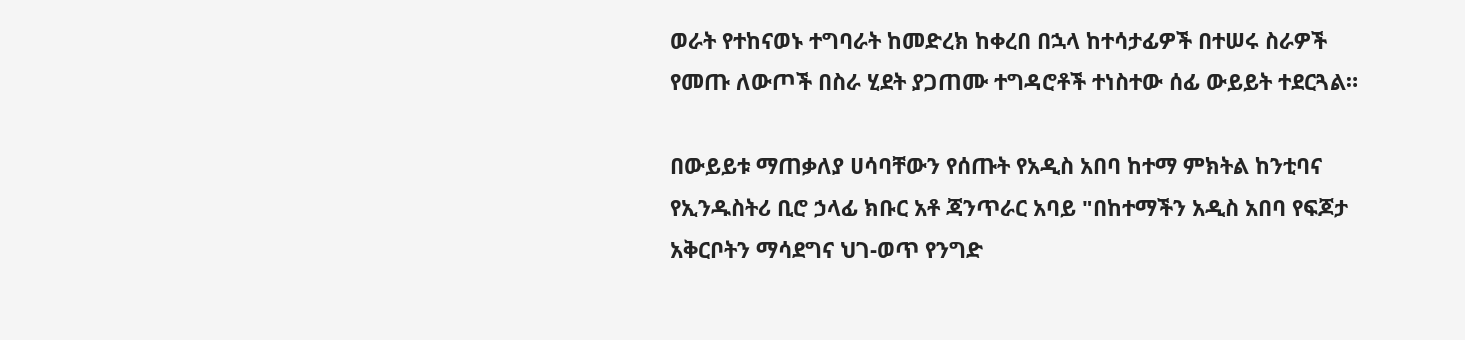ወራት የተከናወኑ ተግባራት ከመድረክ ከቀረበ በኋላ ከተሳታፊዎች በተሠሩ ስራዎች የመጡ ለውጦች በስራ ሂደት ያጋጠሙ ተግዳሮቶች ተነስተው ሰፊ ውይይት ተደርጓል።

በውይይቱ ማጠቃለያ ሀሳባቸውን የሰጡት የአዲስ አበባ ከተማ ምክትል ከንቲባና የኢንዱስትሪ ቢሮ ኃላፊ ክቡር አቶ ጃንጥራር አባይ "በከተማችን አዲስ አበባ የፍጆታ አቅርቦትን ማሳደግና ህገ-ወጥ የንግድ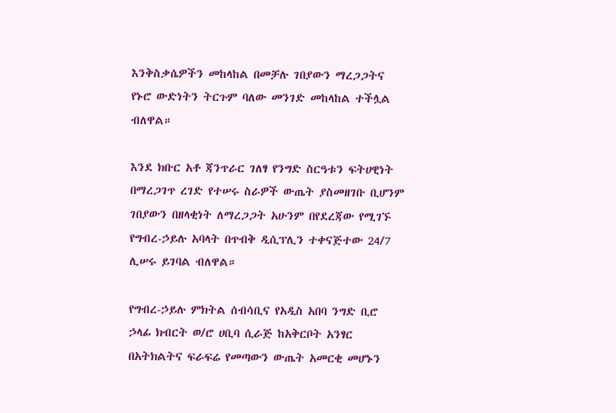እንቅስቃሴዎችን መከላከል በመቻሉ ገበያውን ማረጋጋትና የኑሮ ውድነትን ትርጉም ባለው መንገድ መከላከል ተችሏል ብለዋል።

እንደ ክቡር አቶ ጃንጥራር ገለፃ የንግድ ስርዓቱን ፍትሀዊነት በማረጋገጥ ረገድ የተሠሩ ስራዎች ውጤት ያስመዘገቡ ቢሆንም ገበያውን በዘላቂነት ለማረጋጋት አሁንም በየደረጃው የሚገኙ የግብረ-ኃይሉ አባላት በጥብቅ ዲሲፕሊን ተቀናጅተው 24/7 ሊሠሩ ይገባል ብለዋል።

የግብረ-ኃይሉ ምክትል ሰብሳቢና የአዲስ አበባ ንግድ ቢሮ ኃላፊ ክብርት ወ/ሮ ሀቢባ ሲራጅ ከአቅርቦት አንፃር በአትክልትና ፍራፍሬ የመጣውን ውጤት አመርቂ መሆኑን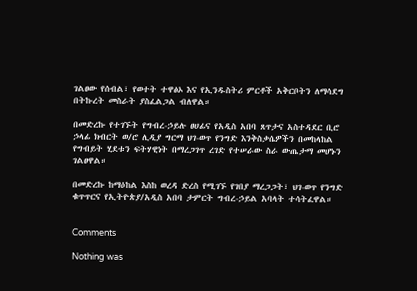ገልፀው የሰብል፣ የወተት ተዋፅኦ እና የኢንዱስትሪ ምርቶች አቅርቦትን ለማሳደግ በትኩረት መስራት ያስፈልጋል ብለዋል።

በመድረኩ የተገኙት የግብረ-ኃይሉ ፀሀፊና የአዲስ አበባ ጸጥታና አስተዳደር ቢሮ ኃላፊ ክብርት ወ/ሮ ሊዲያ ግርማ ህገ-ወጥ የንግድ እንቅስቃሴዎችን በመከላከል የግብይት ሂደቱን ፍትሃዊነት በማረጋገጥ ረገድ የተሠራው ስራ ውጤታማ መሆኑን ገልፀዋል።

በመድረኩ ከማዕከል እስከ ወረዳ ድረስ የሚገኙ የገበያ ማረጋጋት፣ ህገ-ወጥ የንግድ ቁጥጥርና የኢትዮጵያ/አዲስ አበባ ታምርት ግብረ-ኃይል አባላት ተሳትፈዋል።


Comments

Nothing was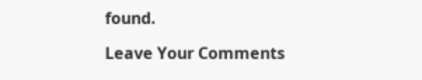found.

Leave Your Comments